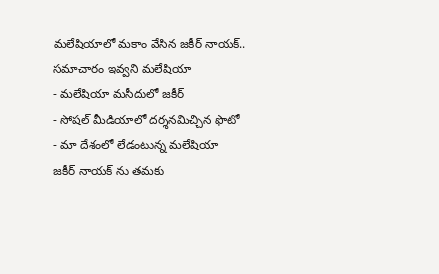మలేషియాలో మకాం వేసిన జకీర్ నాయక్.. సమాచారం ఇవ్వని మలేషియా
- మలేషియా మసీదులో జకీర్
- సోషల్ మీడియాలో దర్శనమిచ్చిన ఫొటో
- మా దేశంలో లేడంటున్న మలేషియా
జకీర్ నాయక్ ను తమకు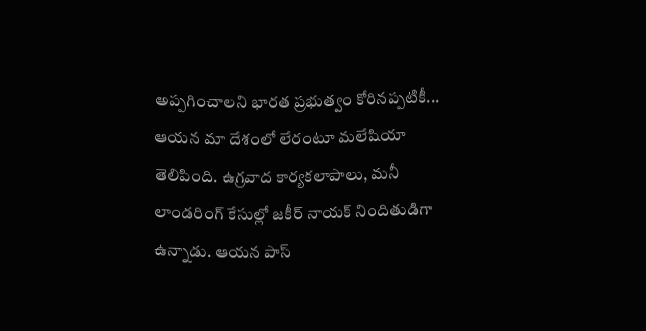అప్పగించాలని భారత ప్రభుత్వం కోరినప్పటికీ... ఆయన మా దేశంలో లేరంటూ మలేషియా తెలిపింది. ఉగ్రవాద కార్యకలాపాలు, మనీ లాండరింగ్ కేసుల్లో జకీర్ నాయక్ నిందితుడిగా ఉన్నాడు. ఆయన పాస్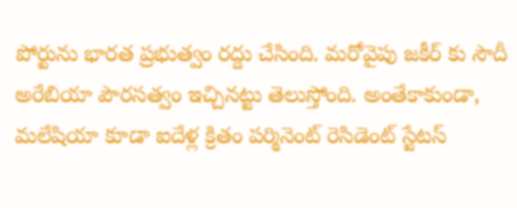పోర్టును భారత ప్రభుత్వం రద్దు చేసింది. మరోవైపు జకీర్ కు సౌదీ అరేబియా పౌరసత్వం ఇచ్చినట్టు తెలుస్తోంది. అంతేకాకుండా, మలేషియా కూడా ఐదేళ్ల క్రితం పర్మినెంట్ రెసిడెంట్ స్టేటస్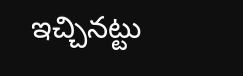ఇచ్చినట్టు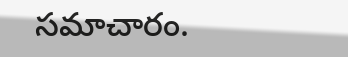సమాచారం.